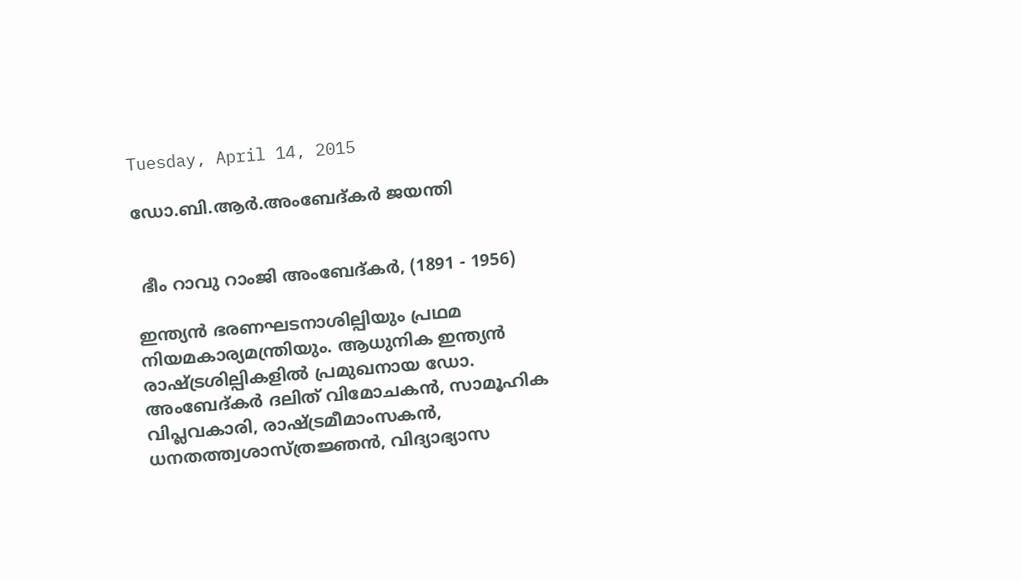Tuesday, April 14, 2015

ഡോ.ബി.ആര്‍.അംബേദ്കര്‍ ജയന്തി


 ഭീം റാവു റാംജി അംബേദ്കര്‍, (1891 - 1956)

ഇന്ത്യന്‍ ഭരണഘടനാശില്പിയും പ്രഥമ നിയമകാര്യമന്ത്രിയും. ആധുനിക ഇന്ത്യന്‍ രാഷ്ട്രശില്പികളില്‍ പ്രമുഖനായ ഡോ. അംബേദ്കര്‍ ദലിത് വിമോചകന്‍, സാമൂഹിക വിപ്ലവകാരി, രാഷ്ട്രമീമാംസകന്‍, ധനതത്ത്വശാസ്ത്രജ്ഞന്‍, വിദ്യാഭ്യാസ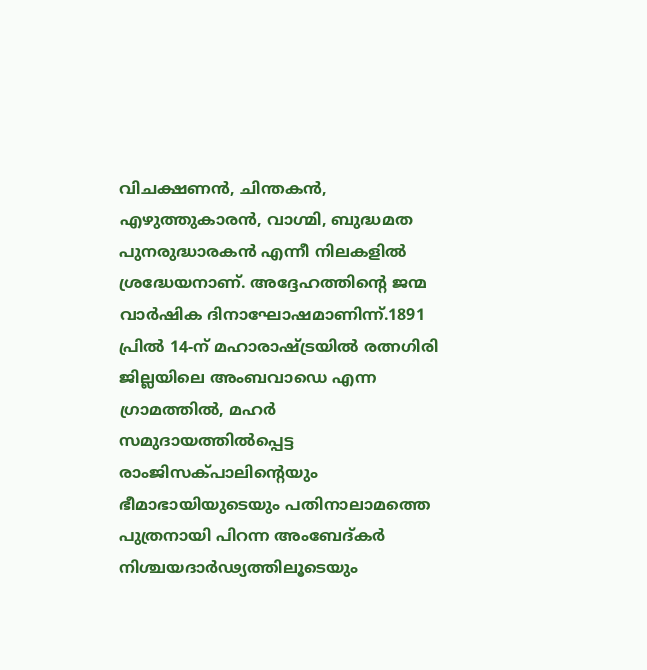വിചക്ഷണന്‍, ചിന്തകന്‍, എഴുത്തുകാരന്‍, വാഗ്മി, ബുദ്ധമത പുനരുദ്ധാരകന്‍ എന്നീ നിലകളില്‍ ശ്രദ്ധേയനാണ്. അദ്ദേഹത്തിന്റെ ജന്മ വാര്‍ഷിക ദിനാഘോഷമാണിന്ന്.1891 പ്രില്‍ 14-ന് മഹാരാഷ്ട്രയില്‍ രത്നഗിരി ജില്ലയിലെ അംബവാഡെ എന്ന ഗ്രാമത്തില്‍, മഹര്‍ സമുദായത്തില്‍പ്പെട്ട രാംജിസക്പാലിന്റെയും ഭീമാഭായിയുടെയും പതിനാലാമത്തെ പുത്രനായി പിറന്ന അംബേദ്കര്‍ നിശ്ചയദാര്‍ഢ്യത്തിലൂടെയും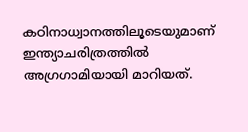കഠിനാധ്വാനത്തിലൂടെയുമാണ് ഇന്ത്യാചരിത്രത്തില്‍ അഗ്രഗാമിയായി മാറിയത്.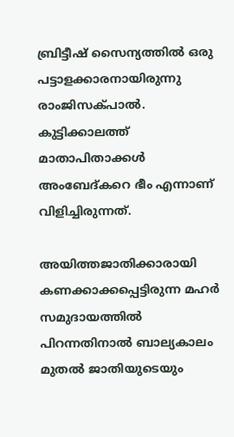ബ്രിട്ടീഷ് സൈന്യത്തില്‍ ഒരു പട്ടാളക്കാരനായിരുന്നു രാംജിസക്പാല്‍. കുട്ടിക്കാലത്ത് മാതാപിതാക്കള്‍ അംബേദ്കറെ ഭീം എന്നാണ് വിളിച്ചിരുന്നത്.

അയിത്തജാതിക്കാരായി കണക്കാക്കപ്പെട്ടിരുന്ന മഹര്‍ സമുദായത്തില്‍ പിറന്നതിനാല്‍ ബാല്യകാലം മുതല്‍ ജാതിയുടെയും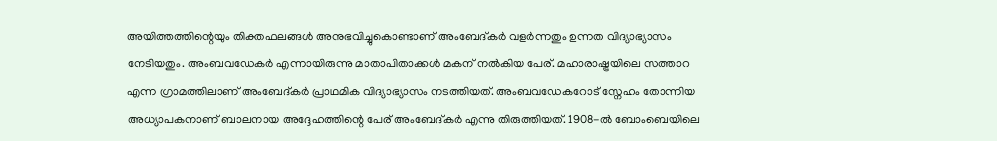അയിത്തത്തിന്റെയും തിക്തഫലങ്ങള്‍ അനുഭവിച്ചുകൊണ്ടാണ് അംബേദ്കര്‍ വളര്‍ന്നതും ഉന്നത വിദ്യാഭ്യാസം നേടിയതും. അംബവഡേകര്‍ എന്നായിരുന്നു മാതാപിതാക്കള്‍ മകന് നല്‍കിയ പേര്. മഹാരാഷ്ട്രയിലെ സത്താറ എന്ന ഗ്രാമത്തിലാണ് അംബേദ്കര്‍ പ്രാഥമിക വിദ്യാഭ്യാസം നടത്തിയത്. അംബവഡേകറോട് സ്നേഹം തോന്നിയ അധ്യാപകനാണ് ബാലനായ അദ്ദേഹത്തിന്റെ പേര് അംബേദ്കര്‍ എന്നു തിരുത്തിയത്. 1908-ല്‍ ബോംബെയിലെ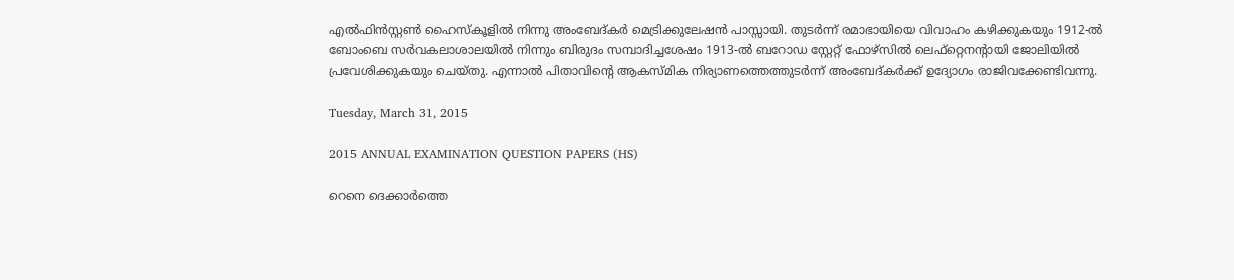എല്‍ഫിന്‍സ്റ്റണ്‍ ഹൈസ്കൂളില്‍ നിന്നു അംബേദ്കര്‍ മെട്രിക്കുലേഷന്‍ പാസ്സായി. തുടര്‍ന്ന് രമാഭായിയെ വിവാഹം കഴിക്കുകയും 1912-ല്‍ ബോംബെ സര്‍വകലാശാലയില്‍ നിന്നും ബിരുദം സമ്പാദിച്ചശേഷം 1913-ല്‍ ബറോഡ സ്റ്റേറ്റ് ഫോഴ്സില്‍ ലെഫ്റ്റെനന്റായി ജോലിയില്‍ പ്രവേശിക്കുകയും ചെയ്തു. എന്നാല്‍ പിതാവിന്റെ ആകസ്മിക നിര്യാണത്തെത്തുടര്‍ന്ന് അംബേദ്കര്‍ക്ക് ഉദ്യോഗം രാജിവക്കേണ്ടിവന്നു.

Tuesday, March 31, 2015

2015 ANNUAL EXAMINATION QUESTION PAPERS (HS)

റെനെ ദെക്കാര്‍ത്തെ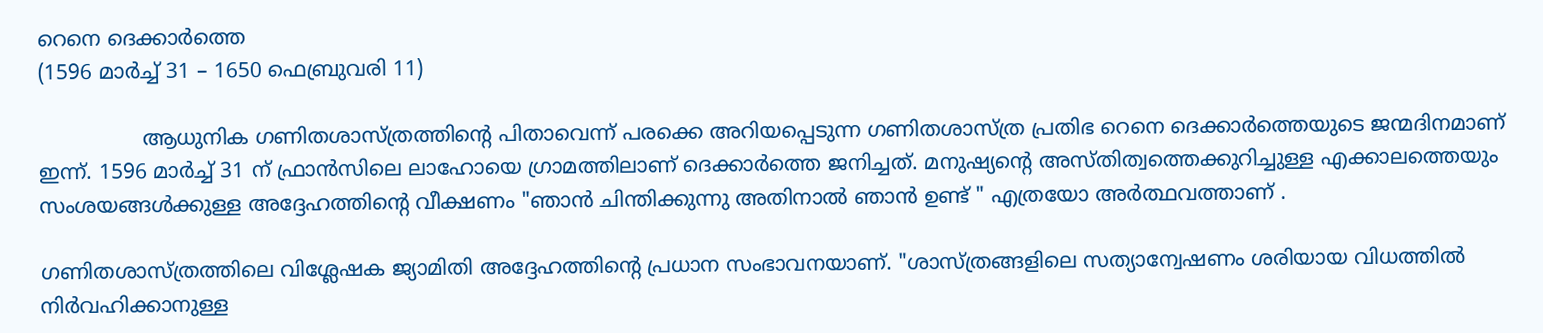റെനെ ദെക്കാര്‍ത്തെ
(1596 മാര്‍ച്ച് 31 – 1650 ഫെബ്രുവരി 11)

                ആധുനിക ഗണിതശാസ്‌ത്രത്തിന്റെ പിതാവെന്ന് പരക്കെ അറിയപ്പെടുന്ന ഗണിതശാസ്‌ത്ര പ്രതിഭ റെനെ ദെക്കാര്‍ത്തെയുടെ ജന്മദിനമാണ് ഇന്ന്. 1596 മാര്‍ച്ച് 31 ന് ഫ്രാന്‍സിലെ ലാഹോയെ ഗ്രാമത്തിലാണ് ദെക്കാര്‍ത്തെ ജനിച്ചത്. മനുഷ്യന്റെ അസ്‌തിത്വത്തെക്കുറിച്ചുള്ള എക്കാലത്തെയും സംശയങ്ങള്‍ക്കുള്ള അദ്ദേഹത്തിന്റെ വീക്ഷണം "ഞാന്‍ ചിന്തിക്കുന്നു അതിനാല്‍ ഞാന്‍ ഉണ്ട് " എത്രയോ അര്‍ത്ഥവത്താണ് .

ഗണിതശാസ്‌ത്രത്തിലെ വിശ്ലേഷക ജ്യാമിതി അദ്ദേഹത്തിന്റെ പ്രധാന സംഭാവനയാണ്. "ശാസ്‌ത്രങ്ങളിലെ സത്യാന്വേഷണം ശരിയായ വിധത്തില്‍ നിര്‍വഹിക്കാനുള്ള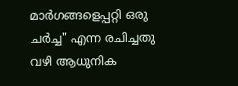മാര്‍ഗങ്ങളെപ്പറ്റി ഒരു ചര്‍ച്ച" എന്ന രചിച്ചതു വഴി ആധുനിക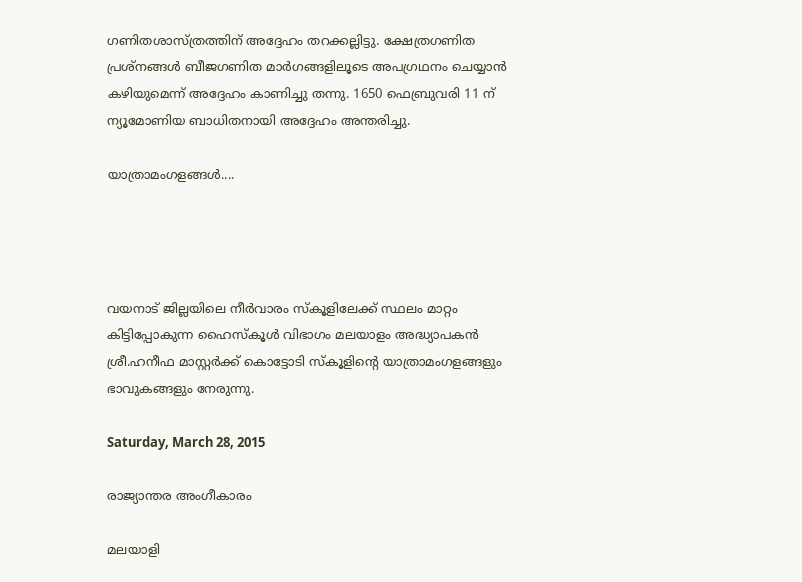ഗണിതശാസ്‌ത്രത്തിന് അദ്ദേഹം തറക്കല്ലിട്ടു. ക്ഷേത്രഗണിത പ്രശ്‌നങ്ങള്‍ ബീജഗണിത മാര്‍ഗങ്ങളിലൂടെ അപഗ്രഥനം ചെയ്യാന്‍ കഴിയുമെന്ന് അദ്ദേഹം കാണിച്ചു തന്നു. 1650 ഫെബ്രുവരി 11 ന് ന്യൂമോണിയ ബാധിതനായി അദ്ദേഹം അന്തരിച്ചു.

യാത്രാമംഗളങ്ങള്‍....




വയനാട് ജില്ലയിലെ നീര്‍വാരം സ്കൂളിലേക്ക് സ്ഥലം മാറ്റം കിട്ടിപ്പോകുന്ന ഹൈസ്കൂള്‍ വിഭാഗം മലയാളം അദ്ധ്യാപകന്‍ ശ്രീ.ഹനീഫ മാസ്റ്റര്‍ക്ക് കൊട്ടോടി സ്കൂളിന്റെ യാത്രാമംഗളങ്ങളും ഭാവുകങ്ങളും നേരുന്നു.

Saturday, March 28, 2015

രാജ്യാന്തര അംഗീകാരം

മലയാളി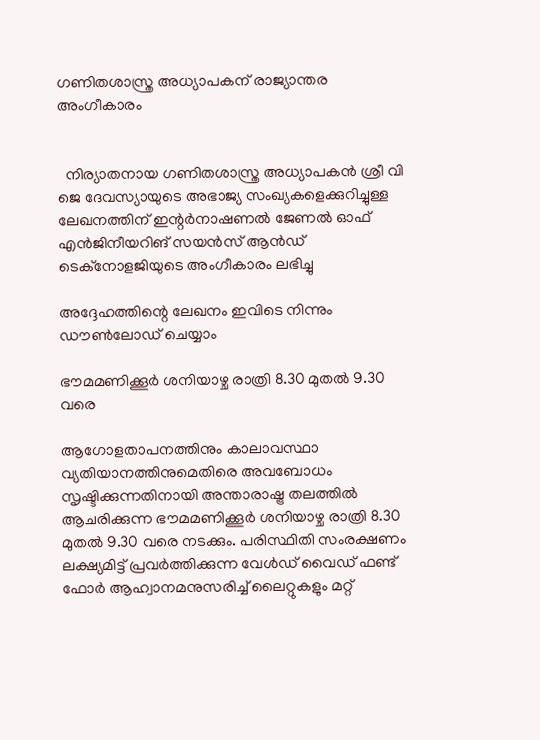ഗണിതശാസ്ത്ര അധ്യാപകന് രാജ്യാന്തര അംഗീകാരം


  നിര്യാതനായ ഗണിതശാസ്ത്ര അധ്യാപകന്‍ ശ്രീ വി ജെ ദേവസ്യായുടെ അഭാജ്യ സംഖ്യകളെക്കുറിച്ചുള്ള ലേഖനത്തിന് ഇന്റര്‍നാഷണല്‍ ജേണല്‍ ഓഫ് എന്‍ജിനീയറിങ് സയന്‍സ് ആന്‍ഡ് ടെക്നോളജിയുടെ അംഗീകാരം ലഭിച്ചു

അദ്ദേഹത്തിന്റെ ലേഖനം ഇവിടെ നിന്നും ഡൗണ്‍ലോഡ് ചെയ്യാം

ഭൗമമണിക്കൂര്‍ ശനിയാഴ്ച രാത്രി 8.30 മുതല്‍ 9.30 വരെ

ആഗോളതാപനത്തിനും കാലാവസ്ഥാ വ്യതിയാനത്തിനുമെതിരെ അവബോധം സൃഷ്ടിക്കുന്നതിനായി അന്താരാഷ്ട്ര തലത്തില്‍ ആചരിക്കുന്ന ഭൗമമണിക്കൂര്‍ ശനിയാഴ്ച രാത്രി 8.30 മുതല്‍ 9.30 വരെ നടക്കും. പരിസ്ഥിതി സംരക്ഷണം ലക്ഷ്യമിട്ട് പ്രവര്‍ത്തിക്കുന്ന വേള്‍ഡ് വൈഡ് ഫണ്ട് ഫോര്‍ ആഹ്വാനമനുസരിച്ച് ലൈറ്റുകളും മറ്റ്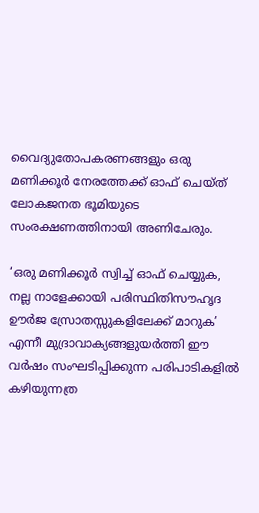വൈദ്യുതോപകരണങ്ങളും ഒരു മണിക്കൂര്‍ നേരത്തേക്ക് ഓഫ് ചെയ്ത് ലോകജനത ഭൂമിയുടെ സംരക്ഷണത്തിനായി അണിചേരും.

‘ഒരു മണിക്കൂര്‍ സ്വിച്ച് ഓഫ് ചെയ്യുക, നല്ല നാളേക്കായി പരിസ്ഥിതിസൗഹൃദ ഊര്‍ജ സ്രോതസ്സുകളിലേക്ക് മാറുക’ എന്നീ മുദ്രാവാക്യങ്ങളുയര്‍ത്തി ഈ വര്‍ഷം സംഘടിപ്പിക്കുന്ന പരിപാടികളില്‍ കഴിയുന്നത്ര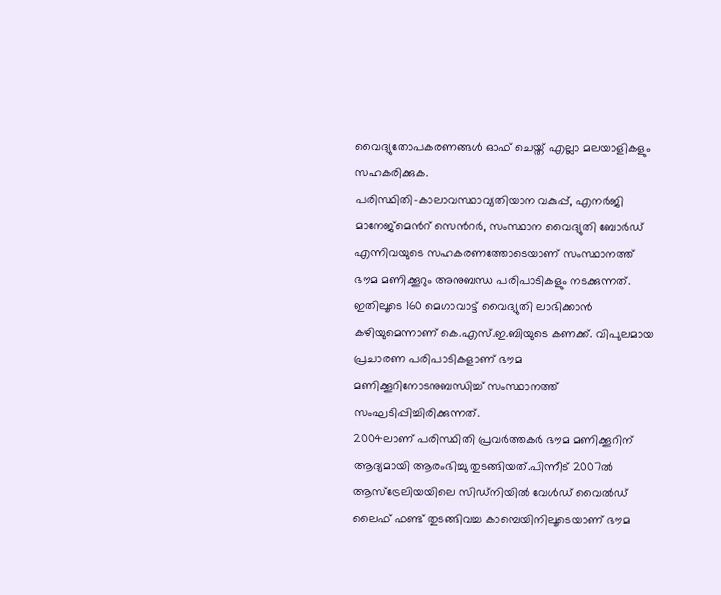വൈദ്യുതോപകരണങ്ങള്‍ ഓഫ് ചെയ്ത് എല്ലാ മലയാളികളും സഹകരിക്കുക.
പരിസ്ഥിതി-കാലാവസ്ഥാവ്യതിയാന വകുപ്പ്, എനര്‍ജി മാനേജ്മെന്‍റ് സെന്‍റര്‍, സംസ്ഥാന വൈദ്യുതി ബോര്‍ഡ് എന്നിവയുടെ സഹകരണത്തോടെയാണ് സംസ്ഥാനത്ത് ഭൗമ മണിക്കൂറും അനുബന്ധ പരിപാടികളും നടക്കുന്നത്. ഇതിലൂടെ 160 മെഗാവാട്ട് വൈദ്യുതി ലാഭിക്കാന്‍ കഴിയുമെന്നാണ് കെ.എസ്.ഇ.ബിയുടെ കണക്ക്. വിപുലമായ പ്രചാരണ പരിപാടികളാണ് ഭൗമ മണിക്കൂറിനോടനുബന്ധിച്ച് സംസ്ഥാനത്ത് സംഘടിപ്പിച്ചിരിക്കുന്നത്.
2004ലാണ് പരിസ്ഥിതി പ്രവര്‍ത്തകര്‍ ഭൗമ മണിക്കൂറിന് ആദ്യമായി ആരംഭിച്ചു തുടങ്ങിയത്.പിന്നീട് 2007ല്‍ ആസ്‌ട്രേലിയയിലെ സിഡ്‌നിയില്‍ വേള്‍ഡ് വൈല്‍ഡ് ലൈഫ് ഫണ്ട് തുടങ്ങിവച്ച കാമ്പെയിനിലൂടെയാണ് ഭൗമ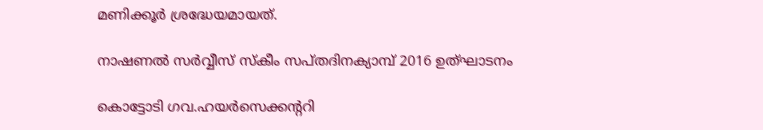മണിക്കൂര്‍ ശ്രദ്ധേയമായത്.

നാഷണല്‍ സര്‍വ്വീസ് സ്കീം സപ്തദിനക്യാമ്പ് 2016 ഉത്ഘാടനം

കൊട്ടോടി ഗവ.ഹയര്‍സെക്കന്ററി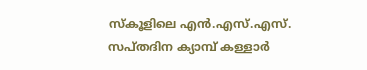സ്കൂളിലെ എന്‍.എസ്.എസ്. സപ്തദിന ക്യാമ്പ് കള്ളാര്‍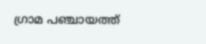ഗ്രാമ പഞ്ചായത്ത്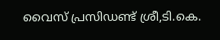വൈസ് പ്രസിഡണ്ട് ശ്രീ,ടി.കെ.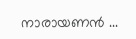നാരായണന്‍ ...